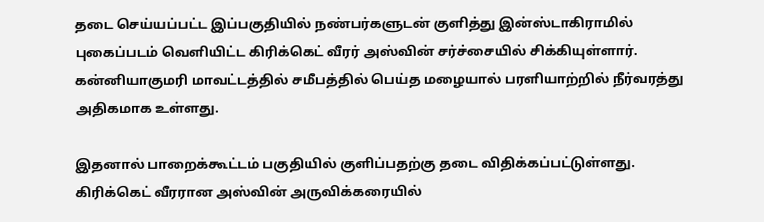தடை செய்யப்பட்ட இப்பகுதியில் நண்பர்களுடன் குளித்து இன்ஸ்டாகிராமில் புகைப்படம் வெளியிட்ட கிரிக்கெட் வீரர் அஸ்வின் சர்ச்சையில் சிக்கியுள்ளார். கன்னியாகுமரி மாவட்டத்தில் சமீபத்தில் பெய்த மழையால் பரளியாற்றில் நீர்வரத்து அதிகமாக உள்ளது.

இதனால் பாறைக்கூட்டம் பகுதியில் குளிப்பதற்கு தடை விதிக்கப்பட்டுள்ளது. கிரிக்கெட் வீரரான அஸ்வின் அருவிக்கரையில்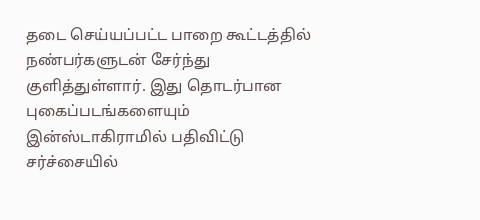தடை செய்யப்பட்ட பாறை கூட்டத்தில் நண்பர்களுடன் சேர்ந்து குளித்துள்ளார். இது தொடர்பான புகைப்படங்களையும் இன்ஸ்டாகிராமில் பதிவிட்டு சர்ச்சையில்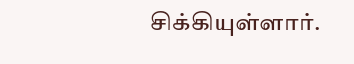சிக்கியுள்ளார்.